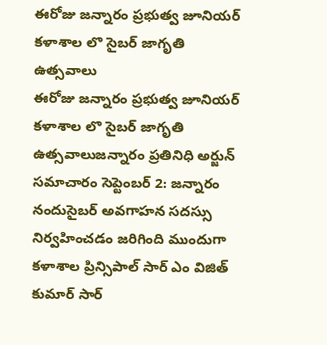ఈరోజు జన్నారం ప్రభుత్వ జూనియర్ కళాశాల లొ సైబర్ జాగృతి ఉత్సవాలు
ఈరోజు జన్నారం ప్రభుత్వ జూనియర్ కళాశాల లొ సైబర్ జాగృతి ఉత్సవాలుజన్నారం ప్రతినిధి అర్జున్ సమాచారం సెప్టెంబర్ 2: జన్నారం నందుసైబర్ అవగాహన సదస్సు నిర్వహించడం జరిగింది ముందుగా కళాశాల ప్రిన్సిపాల్ సార్ ఎం విజిత్ కుమార్ సార్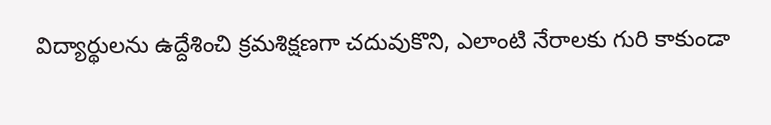విద్యార్థులను ఉద్దేశించి క్రమశిక్షణగా చదువుకొని, ఎలాంటి నేరాలకు గురి కాకుండా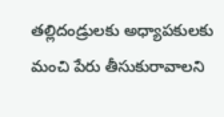తల్లిదండ్రులకు అధ్యాపకులకు మంచి పేరు తీసుకురావాలని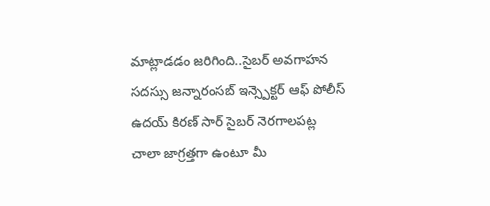మాట్లాడడం జరిగింది..సైబర్ అవగాహన సదస్సు జన్నారంసబ్ ఇన్స్పెక్టర్ ఆఫ్ పోలీస్ ఉదయ్ కిరణ్ సార్ సైబర్ నెరగాలపట్ల చాలా జాగ్రత్తగా ఉంటూ మీ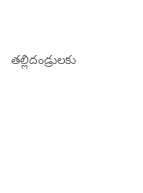తల్లిదండ్రులకు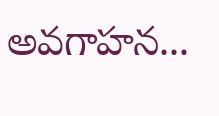అవగాహన...